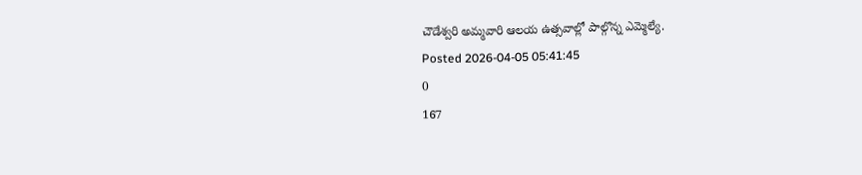చౌడేశ్వరి అమ్మవారి ఆలయ ఉత్సవాల్లో పాల్గొన్న ఎమ్మెల్యే.
Posted 2026-04-05 05:41:45
0
167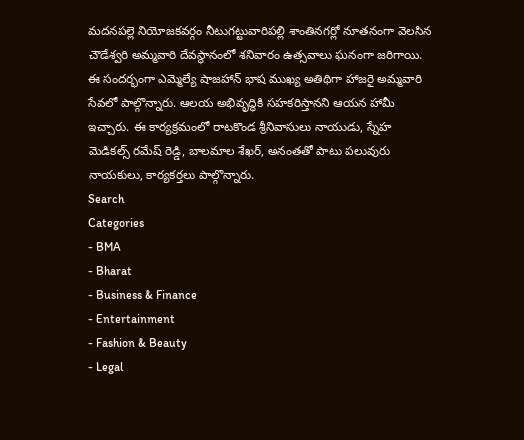మదనపల్లె నియోజకవర్గం నీటుగట్టువారిపల్లి శాంతినగర్లో నూతనంగా వెలసిన చౌడేశ్వరి అమ్మవారి దేవస్థానంలో శనివారం ఉత్సవాలు ఘనంగా జరిగాయి. ఈ సందర్భంగా ఎమ్మెల్యే షాజహాన్ భాష ముఖ్య అతిథిగా హాజరై అమ్మవారి సేవలో పాల్గొన్నారు. ఆలయ అభివృద్ధికి సహకరిస్తానని ఆయన హామీ ఇచ్చారు. ఈ కార్యక్రమంలో రాటకొండ శ్రీనివాసులు నాయుడు, స్నేహ మెడికల్స్ రమేష్ రెడ్డి, బాలమాల శేఖర్, అనంతతో పాటు పలువురు నాయకులు, కార్యకర్తలు పాల్గొన్నారు.
Search
Categories
- BMA
- Bharat
- Business & Finance
- Entertainment
- Fashion & Beauty
- Legal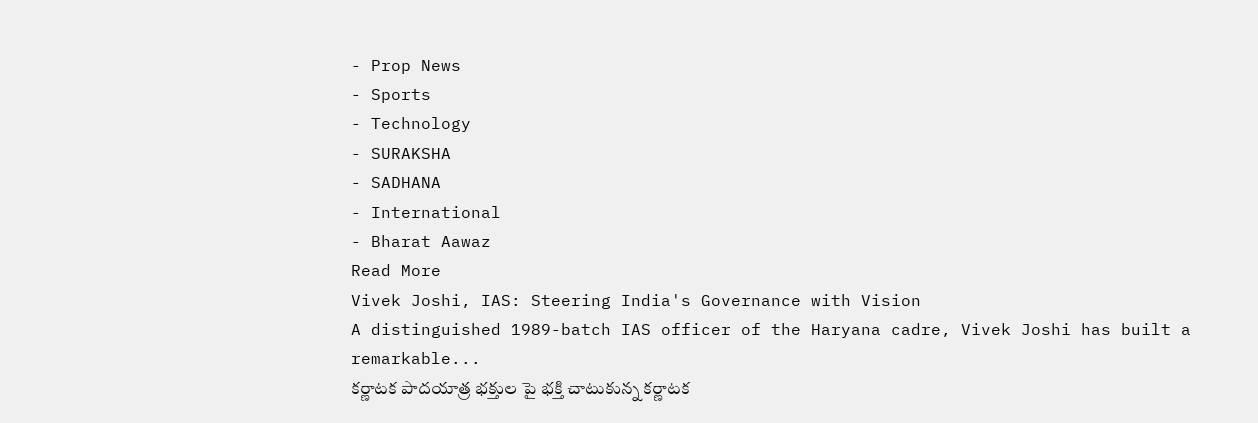- Prop News
- Sports
- Technology
- SURAKSHA
- SADHANA
- International
- Bharat Aawaz
Read More
Vivek Joshi, IAS: Steering India's Governance with Vision
A distinguished 1989-batch IAS officer of the Haryana cadre, Vivek Joshi has built a remarkable...
కర్ణాటక పాదయాత్ర భక్తుల పై భక్తి చాటుకున్న కర్ణాటక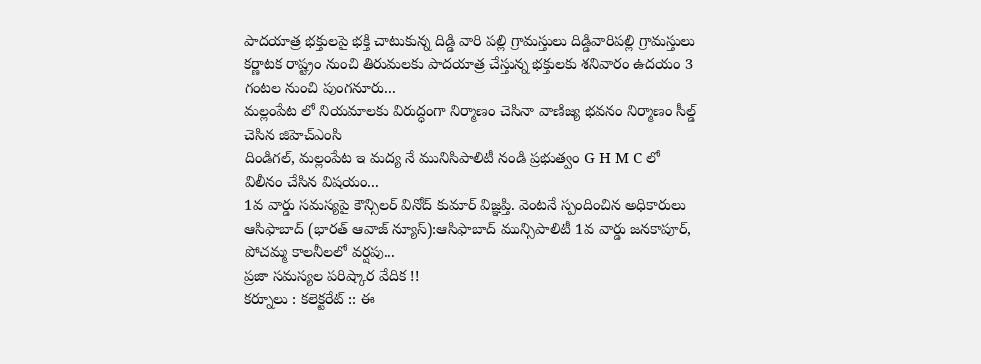పాదయాత్ర భక్తులపై భక్తి చాటుకున్న దిడ్డి వారి పల్లి గ్రామస్తులు దిడ్డివారిపల్లి గ్రామస్తులు
కర్ణాటక రాష్ట్రం నుంచి తిరుమలకు పాదయాత్ర చేస్తున్న భక్తులకు శనివారం ఉదయం 3 గంటల నుంచి పుంగనూరు...
మల్లంపేట లో నియమాలకు విరుద్ధంగా నిర్మాణం చెసినా వాణిజ్య భవనం నిర్మాణం సీల్డ్ చెసిన జిహెచ్ఎంసి
దిండిగల్, మల్లంపేట ఇ మద్య నే మునిసిపాలిటీ నండి ప్రభుత్వం G H M C లో విలీనం చేసిన విషయం...
1వ వార్డు సమస్యపై కౌన్సిలర్ వినోద్ కుమార్ విజ్ఞప్తి. వెంటనే స్పందించిన అధికారులు
ఆసిఫాబాద్ (భారత్ ఆవాజ్ న్యూస్):ఆసిఫాబాద్ మున్సిపాలిటీ 1వ వార్డు జనకాపూర్, పోచమ్మ కాలనీలలో వర్షపు...
ప్రజా సమస్యల పరిష్కార వేదిక !!
కర్నూలు : కలెక్టరేట్ :: ఈ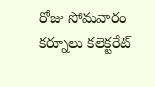రోజు సోమవారం కర్నూలు కలెక్టరేట్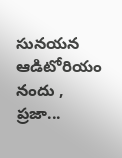సునయన ఆడిటోరియం నందు , ప్రజా...